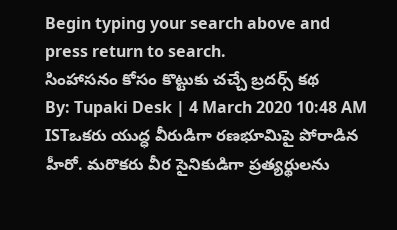Begin typing your search above and press return to search.
సింహాసనం కోసం కొట్టుకు చచ్చే బ్రదర్స్ కథ
By: Tupaki Desk | 4 March 2020 10:48 AM ISTఒకరు యుద్ధ వీరుడిగా రణభూమిపై పోరాడిన హీరో. మరొకరు వీర సైనికుడిగా ప్రత్యర్థులను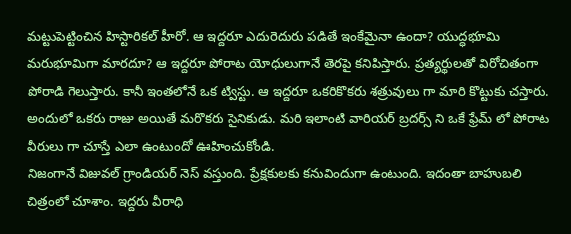మట్టుపెట్టించిన హిస్టారికల్ హీరో. ఆ ఇద్దరూ ఎదురెదురు పడితే ఇంకేమైనా ఉందా? యుద్ధభూమి మరుభూమిగా మారదూ? ఆ ఇద్దరూ పోరాట యోధులుగానే తెరపై కనిపిస్తారు. ప్రత్యర్థులతో విరోచితంగా పోరాడి గెలుస్తారు. కానీ ఇంతలోనే ఒక ట్విస్టు. ఆ ఇద్దరూ ఒకరికొకరు శత్రువులు గా మారి కొట్టుకు చస్తారు. అందులో ఒకరు రాజు అయితే మరొకరు సైనికుడు. మరి ఇలాంటి వారియర్ బ్రదర్స్ ని ఒకే ఫ్రేమ్ లో పోరాట వీరులు గా చూస్తే ఎలా ఉంటుందో ఊహించుకోండి.
నిజంగానే విజువల్ గ్రాండియర్ నెస్ వస్తుంది. ప్రేక్షకులకు కనువిందుగా ఉంటుంది. ఇదంతా బాహుబలి చిత్రంలో చూశాం. ఇద్దరు వీరాధి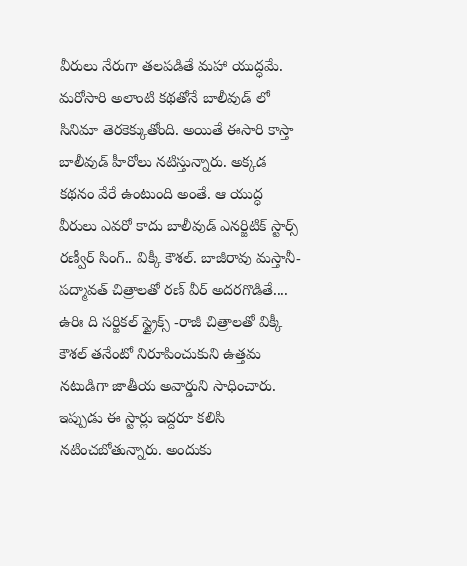వీరులు నేరుగా తలపడితే మహా యుద్ధమే. మరోసారి అలాంటి కథతోనే బాలీవుడ్ లో సినిమా తెరకెక్కుతోంది. అయితే ఈసారి కాస్తా బాలీవుడ్ హీరోలు నటిస్తున్నారు. అక్కడ కథనం వేరే ఉంటుంది అంతే. ఆ యుద్ధ వీరులు ఎవరో కాదు బాలీవుడ్ ఎనర్జిటిక్ స్టార్స్ రణ్వీర్ సింగ్.. విక్కీ కౌశల్. బాజీరావు మస్తానీ- పద్మావత్ చిత్రాలతో రణ్ వీర్ అదరగొడితే.... ఉరిః ది సర్జికల్ స్ట్రైక్స్ -రాజీ చిత్రాలతో విక్కీ కౌశల్ తనేంటో నిరూపించుకుని ఉత్తమ నటుడిగా జాతీయ అవార్డుని సాధించారు. ఇప్పుడు ఈ స్టార్లు ఇద్దరూ కలిసి నటించబోతున్నారు. అందుకు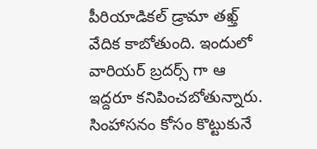పీరియాడికల్ డ్రామా తఖ్త్ వేదిక కాబోతుంది. ఇందులో వారియర్ బ్రదర్స్ గా ఆ ఇద్దరూ కనిపించబోతున్నారు. సింహాసనం కోసం కొట్టుకునే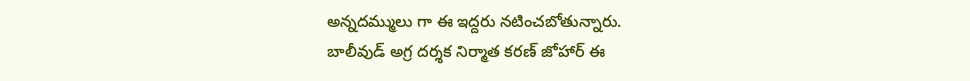అన్నదమ్ములు గా ఈ ఇద్దరు నటించబోతున్నారు.
బాలీవుడ్ అగ్ర దర్శక నిర్మాత కరణ్ జోహార్ ఈ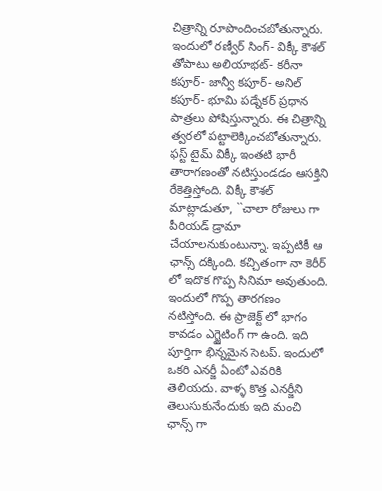చిత్రాన్ని రూపొందించబోతున్నారు. ఇందులో రణ్వీర్ సింగ్- విక్కీ కౌశల్ తోపాటు అలియాభట్- కరీనా కపూర్- జాన్వీ కపూర్- అనిల్ కపూర్- భూమి పడ్నేకర్ ప్రధాన పాత్రలు పోషిస్తున్నారు. ఈ చిత్రాన్ని త్వరలో పట్టాలెక్కించబోతున్నారు. ఫస్ట్ టైమ్ విక్కీ ఇంతటి భారీ తారాగణంతో నటిస్తుండడం ఆసక్తిని రేకెత్తిస్తోంది. విక్కీ కౌశల్ మాట్లాడుతూ, ``చాలా రోజులు గా పీరియడ్ డ్రామా చేయాలనుకుంటున్నా. ఇప్పటికీ ఆ ఛాన్స్ దక్కింది. కచ్చితంగా నా కెరీర్ లో ఇదొక గొప్ప సినిమా అవుతుంది. ఇందులో గొప్ప తారగణం నటిస్తోంది. ఈ ప్రాజెక్ట్ లో భాగం కావడం ఎగ్జైటింగ్ గా ఉంది. ఇది పూర్తిగా భిన్నమైన సెటప్. ఇందులో ఒకరి ఎనర్జీ ఏంటో ఎవరికి తెలియదు. వాళ్ళ కొత్త ఎనర్జీని తెలుసుకునేందుకు ఇది మంచి ఛాన్స్ గా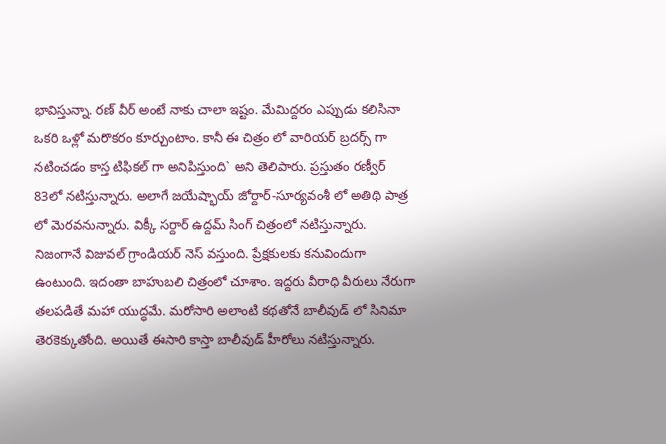భావిస్తున్నా. రణ్ వీర్ అంటే నాకు చాలా ఇష్టం. మేమిద్దరం ఎప్పుడు కలిసినా ఒకరి ఒళ్లో మరొకరం కూర్చుంటాం. కానీ ఈ చిత్రం లో వారియర్ బ్రదర్స్ గా నటించడం కాస్త టిఫికల్ గా అనిపిస్తుంది` అని తెలిపారు. ప్రస్తుతం రణ్వీర్ 83లో నటిస్తున్నారు. అలాగే జయేష్భాయ్ జోర్దార్-సూర్యవంశీ లో అతిథి పాత్ర లో మెరవనున్నారు. విక్కీ సర్దార్ ఉద్దమ్ సింగ్ చిత్రంలో నటిస్తున్నారు.
నిజంగానే విజువల్ గ్రాండియర్ నెస్ వస్తుంది. ప్రేక్షకులకు కనువిందుగా ఉంటుంది. ఇదంతా బాహుబలి చిత్రంలో చూశాం. ఇద్దరు వీరాధి వీరులు నేరుగా తలపడితే మహా యుద్ధమే. మరోసారి అలాంటి కథతోనే బాలీవుడ్ లో సినిమా తెరకెక్కుతోంది. అయితే ఈసారి కాస్తా బాలీవుడ్ హీరోలు నటిస్తున్నారు.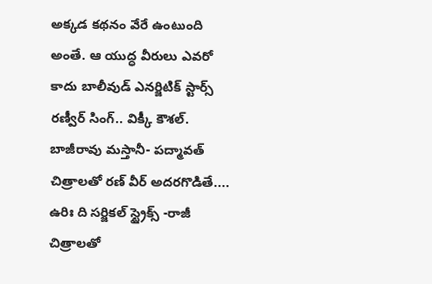అక్కడ కథనం వేరే ఉంటుంది అంతే. ఆ యుద్ధ వీరులు ఎవరో కాదు బాలీవుడ్ ఎనర్జిటిక్ స్టార్స్ రణ్వీర్ సింగ్.. విక్కీ కౌశల్. బాజీరావు మస్తానీ- పద్మావత్ చిత్రాలతో రణ్ వీర్ అదరగొడితే.... ఉరిః ది సర్జికల్ స్ట్రైక్స్ -రాజీ చిత్రాలతో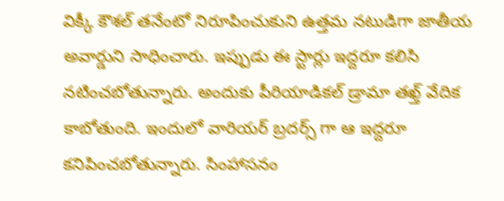విక్కీ కౌశల్ తనేంటో నిరూపించుకుని ఉత్తమ నటుడిగా జాతీయ అవార్డుని సాధించారు. ఇప్పుడు ఈ స్టార్లు ఇద్దరూ కలిసి నటించబోతున్నారు. అందుకు పీరియాడికల్ డ్రామా తఖ్త్ వేదిక కాబోతుంది. ఇందులో వారియర్ బ్రదర్స్ గా ఆ ఇద్దరూ కనిపించబోతున్నారు. సింహాసనం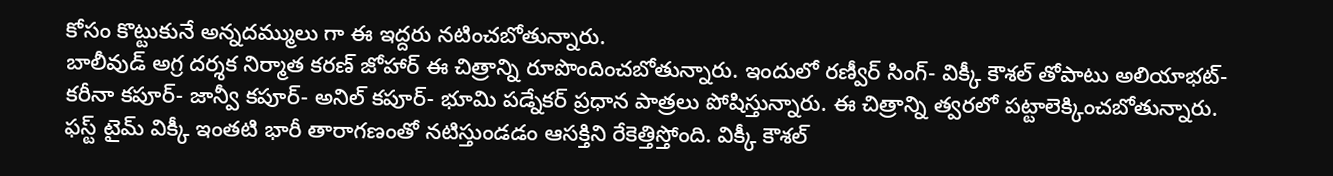కోసం కొట్టుకునే అన్నదమ్ములు గా ఈ ఇద్దరు నటించబోతున్నారు.
బాలీవుడ్ అగ్ర దర్శక నిర్మాత కరణ్ జోహార్ ఈ చిత్రాన్ని రూపొందించబోతున్నారు. ఇందులో రణ్వీర్ సింగ్- విక్కీ కౌశల్ తోపాటు అలియాభట్- కరీనా కపూర్- జాన్వీ కపూర్- అనిల్ కపూర్- భూమి పడ్నేకర్ ప్రధాన పాత్రలు పోషిస్తున్నారు. ఈ చిత్రాన్ని త్వరలో పట్టాలెక్కించబోతున్నారు. ఫస్ట్ టైమ్ విక్కీ ఇంతటి భారీ తారాగణంతో నటిస్తుండడం ఆసక్తిని రేకెత్తిస్తోంది. విక్కీ కౌశల్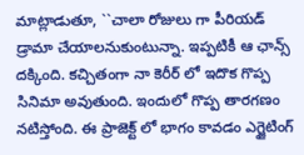మాట్లాడుతూ, ``చాలా రోజులు గా పీరియడ్ డ్రామా చేయాలనుకుంటున్నా. ఇప్పటికీ ఆ ఛాన్స్ దక్కింది. కచ్చితంగా నా కెరీర్ లో ఇదొక గొప్ప సినిమా అవుతుంది. ఇందులో గొప్ప తారగణం నటిస్తోంది. ఈ ప్రాజెక్ట్ లో భాగం కావడం ఎగ్జైటింగ్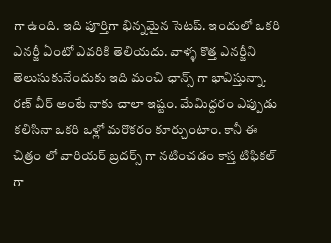గా ఉంది. ఇది పూర్తిగా భిన్నమైన సెటప్. ఇందులో ఒకరి ఎనర్జీ ఏంటో ఎవరికి తెలియదు. వాళ్ళ కొత్త ఎనర్జీని తెలుసుకునేందుకు ఇది మంచి ఛాన్స్ గా భావిస్తున్నా. రణ్ వీర్ అంటే నాకు చాలా ఇష్టం. మేమిద్దరం ఎప్పుడు కలిసినా ఒకరి ఒళ్లో మరొకరం కూర్చుంటాం. కానీ ఈ చిత్రం లో వారియర్ బ్రదర్స్ గా నటించడం కాస్త టిఫికల్ గా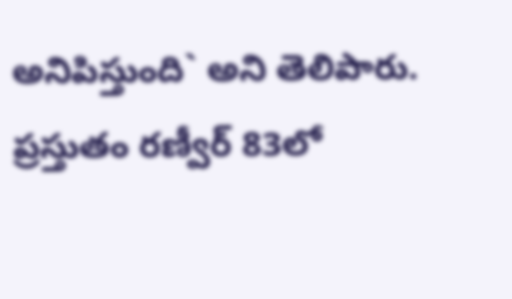అనిపిస్తుంది` అని తెలిపారు. ప్రస్తుతం రణ్వీర్ 83లో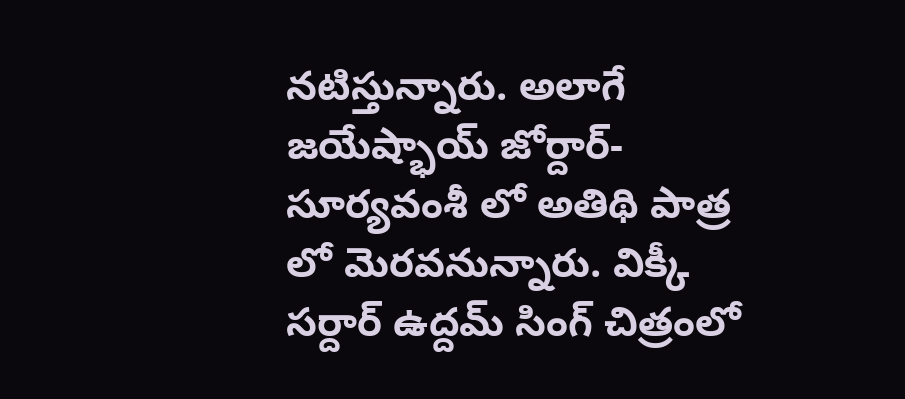నటిస్తున్నారు. అలాగే జయేష్భాయ్ జోర్దార్-సూర్యవంశీ లో అతిథి పాత్ర లో మెరవనున్నారు. విక్కీ సర్దార్ ఉద్దమ్ సింగ్ చిత్రంలో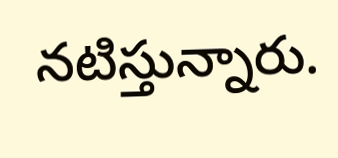నటిస్తున్నారు.